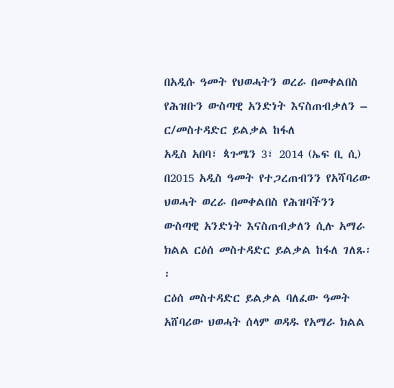በአዲሱ ዓመት የህወሓትን ወረራ በመቀልበስ የሕዝቡን ውስጣዊ አንድነት እናስጠብቃለን – ር/መስተዳድር ይልቃል ከፋለ
አዲስ አበባ፣ ጳጉሜን 3፣ 2014 (ኤፍ ቢ ሲ) በ2015 አዲስ ዓመት የተጋረጠብንን የአሻባሪው ህወሓት ወረራ በመቀልበስ የሕዝባችንን ውስጣዊ አንድነት እናስጠብቃለን ሲሉ አማራ ክልል ርዕሰ መስተዳድር ይልቃል ከፋለ ገለጹ፡፡
ርዕሰ መስተዳድር ይልቃል ባለፈው ዓመት አሸባሪው ህወሓት ሰላም ወዳዱ የአማራ ክልል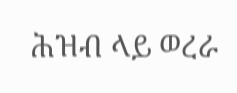ሕዝብ ላይ ወረራ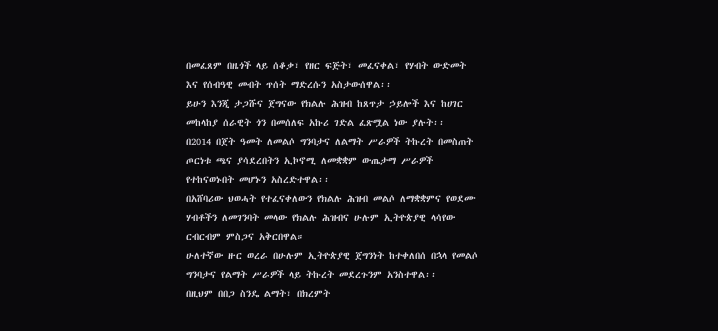በመፈጸም በዜጎች ላይ ሰቆቃ፣ የዘር ፍጅት፣ መፈናቀል፣ የሃብት ውድመት እና የሰብዓዊ መብት ጥሰት ማድረሱን አስታውሰዋል፡፡
ይሁን እንጂ ታጋሹና ጀግናው የክልሉ ሕዝብ ከጸጥታ ኃይሎች እና ከሀገር መከላከያ ሰራዊት ጎን በመሰለፍ አኩሪ ገድል ፈጽሟል ነው ያሉት፡፡
በ2014 በጀት ዓመት ለመልሶ ግንባታና ለልማት ሥራዎች ትኩረት በመስጠት ጦርነቱ ጫና ያሳደረበትን ኢኮኖሚ ለመቋቋም ውጤታማ ሥራዎች የተከናወኑበት መሆኑን አስረድተዋል፡፡
በአሸባሪው ህወሓት የተፈናቀለውን የክልሉ ሕዝብ መልሶ ለማቋቋምና የወደሙ ሃብቶችን ለመገንባት መላው የክልሉ ሕዝብና ሁሉም ኢትዮጵያዊ ላሳየው ርብርብም ምስጋና አቅርበዋል።
ሁለተኛው ዙር ወረራ በሁሉም ኢትዮጵያዊ ጀግንነት ከተቀለበሰ በኋላ የመልሶ ግንባታና የልማት ሥራዎች ላይ ትኩረት መደረጉንም አንስተዋል፡፡
በዚህም በበጋ ስንዴ ልማት፣ በክረምት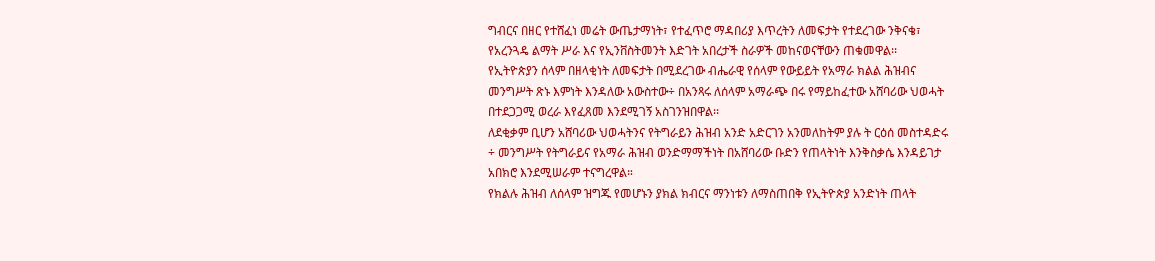ግብርና በዘር የተሸፈነ መሬት ውጤታማነት፣ የተፈጥሮ ማዳበሪያ እጥረትን ለመፍታት የተደረገው ንቅናቄ፣ የአረንጓዴ ልማት ሥራ እና የኢንቨስትመንት እድገት አበረታች ስራዎች መከናወናቸውን ጠቁመዋል፡፡
የኢትዮጵያን ሰላም በዘላቂነት ለመፍታት በሚደረገው ብሔራዊ የሰላም የውይይት የአማራ ክልል ሕዝብና መንግሥት ጽኑ እምነት እንዳለው አውስተው÷ በአንጻሩ ለሰላም አማራጭ በሩ የማይከፈተው አሸባሪው ህወሓት በተደጋጋሚ ወረራ እየፈጸመ እንደሚገኝ አስገንዝበዋል፡፡
ለደቂቃም ቢሆን አሸባሪው ህወሓትንና የትግራይን ሕዝብ አንድ አድርገን አንመለከትም ያሉ ት ርዕሰ መስተዳድሩ ÷ መንግሥት የትግራይና የአማራ ሕዝብ ወንድማማችነት በአሸባሪው ቡድን የጠላትነት እንቅስቃሴ እንዳይገታ አበክሮ እንደሚሠራም ተናግረዋል።
የክልሉ ሕዝብ ለሰላም ዝግጁ የመሆኑን ያክል ክብርና ማንነቱን ለማስጠበቅ የኢትዮጵያ አንድነት ጠላት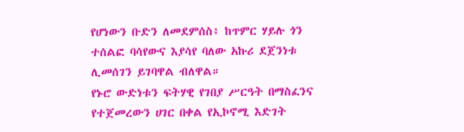የሆነውን ቡድን ለመደምሰስ፥ ከጥምር ሃይሉ ጎን ተሰልፎ ባሳየውና እያሳየ ባለው አኩሪ ደጀንነቱ ሊመሰገን ይገባዋል ብለዋል።
የኑሮ ውድነቱን ፍትሃዊ የገበያ ሥርዓት በማስፈንና የተጀመረውን ሀገር በቀል የኢኮኖሚ እድገት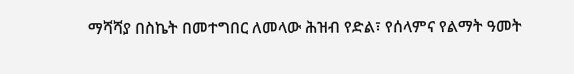ማሻሻያ በስኬት በመተግበር ለመላው ሕዝብ የድል፣ የሰላምና የልማት ዓመት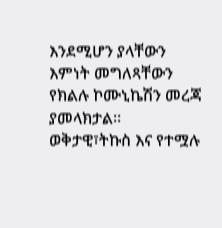እንደሚሆን ያላቸውን እምነት መግለጻቸውን የክልሉ ኮሙኒኬሽን መረጃ ያመላክታል።
ወቅታዊ፣ትኩስ እና የተሟሉ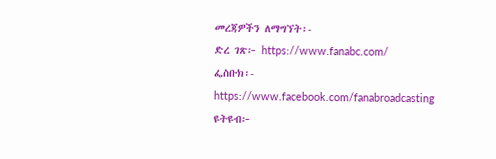መረጃዎችን ለማግኘት፡-
ድረ ገጽ፦ https://www.fanabc.com/
ፌስቡክ፡- https://www.facebook.com/fanabroadcasting
ዩትዩብ፦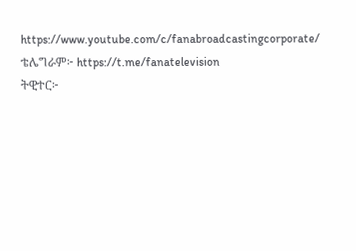https://www.youtube.com/c/fanabroadcastingcorporate/
ቴሌግራም፦ https://t.me/fanatelevision
ትዊተር፦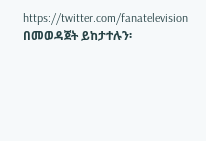https://twitter.com/fanatelevision በመወዳጀት ይከታተሉን፡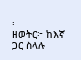፡
ዘወትር፦ ከእኛ ጋር ስላሉ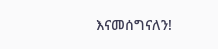እናመሰግናለን!